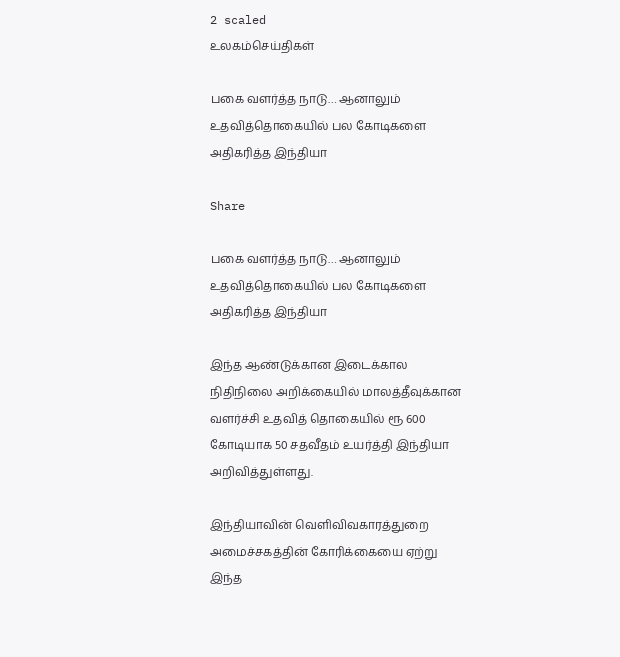2 scaled
உலகம்செய்திகள்

பகை வளர்த்த நாடு… ஆனாலும் உதவித்தொகையில் பல கோடிகளை அதிகரித்த இந்தியா

Share

பகை வளர்த்த நாடு… ஆனாலும் உதவித்தொகையில் பல கோடிகளை அதிகரித்த இந்தியா

இந்த ஆண்டுக்கான இடைக்கால நிதிநிலை அறிக்கையில் மாலத்தீவுக்கான வளர்ச்சி உதவித் தொகையில் ரூ 600 கோடியாக 50 சதவீதம் உயர்த்தி இந்தியா அறிவித்துள்ளது.

இந்தியாவின் வெளிவிவகாரத்துறை அமைச்சகத்தின் கோரிக்கையை ஏற்று இந்த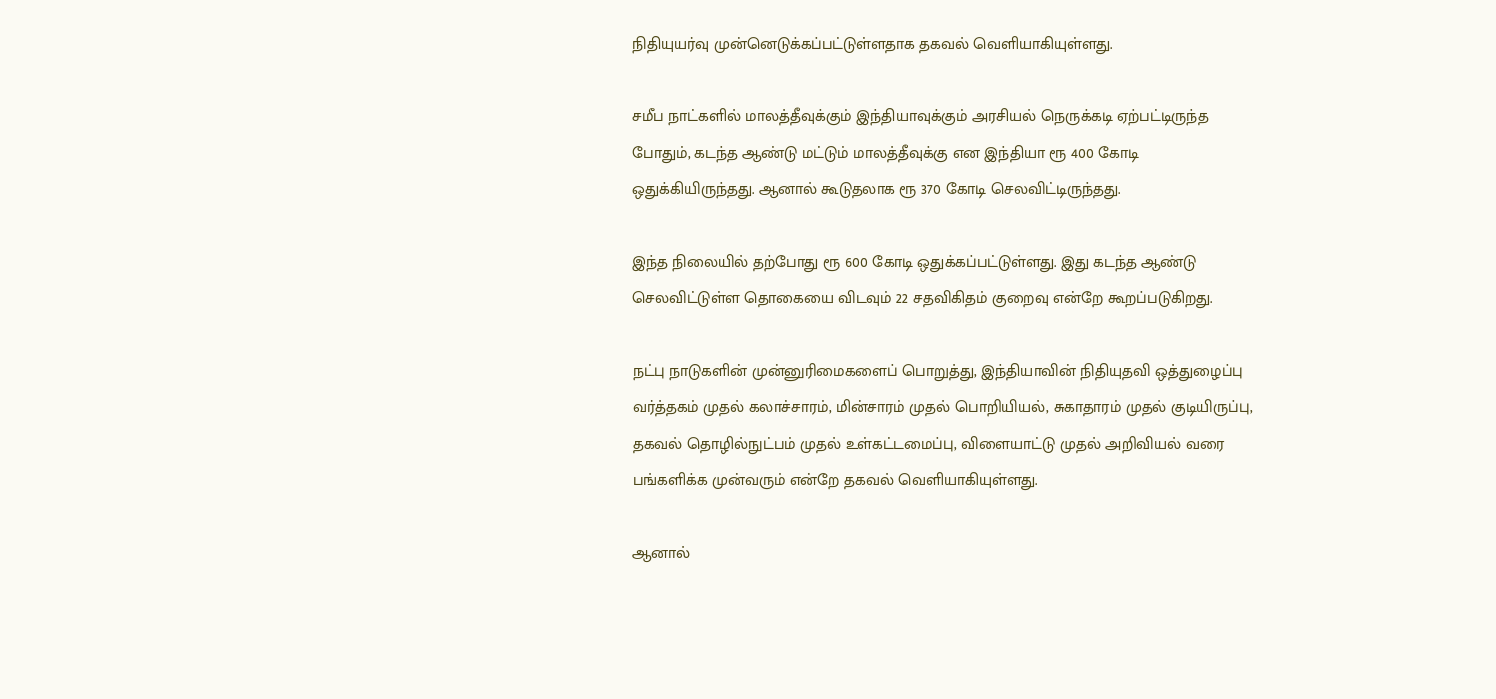நிதியுயர்வு முன்னெடுக்கப்பட்டுள்ளதாக தகவல் வெளியாகியுள்ளது.

சமீப நாட்களில் மாலத்தீவுக்கும் இந்தியாவுக்கும் அரசியல் நெருக்கடி ஏற்பட்டிருந்த போதும், கடந்த ஆண்டு மட்டும் மாலத்தீவுக்கு என இந்தியா ரூ 400 கோடி ஒதுக்கியிருந்தது. ஆனால் கூடுதலாக ரூ 370 கோடி செலவிட்டிருந்தது.

இந்த நிலையில் தற்போது ரூ 600 கோடி ஒதுக்கப்பட்டுள்ளது. இது கடந்த ஆண்டு செலவிட்டுள்ள தொகையை விடவும் 22 சதவிகிதம் குறைவு என்றே கூறப்படுகிறது.

நட்பு நாடுகளின் முன்னுரிமைகளைப் பொறுத்து, இந்தியாவின் நிதியுதவி ஒத்துழைப்பு வர்த்தகம் முதல் கலாச்சாரம், மின்சாரம் முதல் பொறியியல், சுகாதாரம் முதல் குடியிருப்பு, தகவல் தொழில்நுட்பம் முதல் உள்கட்டமைப்பு, விளையாட்டு முதல் அறிவியல் வரை பங்களிக்க முன்வரும் என்றே தகவல் வெளியாகியுள்ளது.

ஆனால்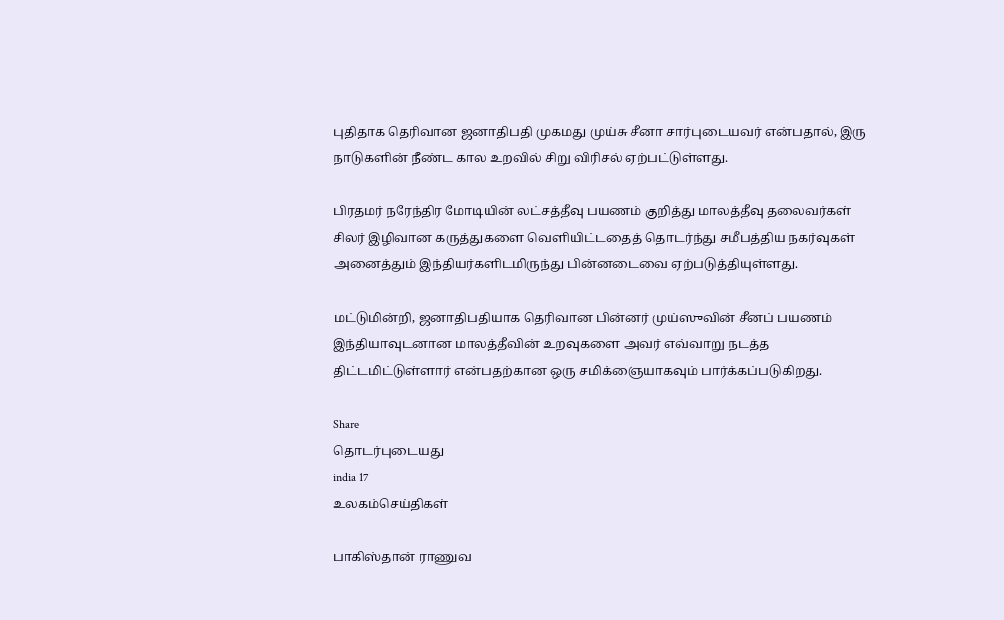புதிதாக தெரிவான ஜனாதிபதி முகமது முய்சு சீனா சார்புடையவர் என்பதால், இரு நாடுகளின் நீண்ட கால உறவில் சிறு விரிசல் ஏற்பட்டுள்ளது.

பிரதமர் நரேந்திர மோடியின் லட்சத்தீவு பயணம் குறித்து மாலத்தீவு தலைவர்கள் சிலர் இழிவான கருத்துகளை வெளியிட்டதைத் தொடர்ந்து சமீபத்திய நகர்வுகள் அனைத்தும் இந்தியர்களிடமிருந்து பின்னடைவை ஏற்படுத்தியுள்ளது.

மட்டுமின்றி, ஜனாதிபதியாக தெரிவான பின்னர் முய்ஸுவின் சீனப் பயணம் இந்தியாவுடனான மாலத்தீவின் உறவுகளை அவர் எவ்வாறு நடத்த திட்டமிட்டுள்ளார் என்பதற்கான ஒரு சமிக்ஞையாகவும் பார்க்கப்படுகிறது.

Share
தொடர்புடையது
india 17
உலகம்செய்திகள்

பாகிஸ்தான் ராணுவ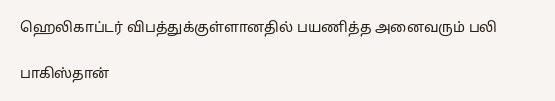ஹெலிகாப்டர் விபத்துக்குள்ளானதில் பயணித்த அனைவரும் பலி

பாகிஸ்தான்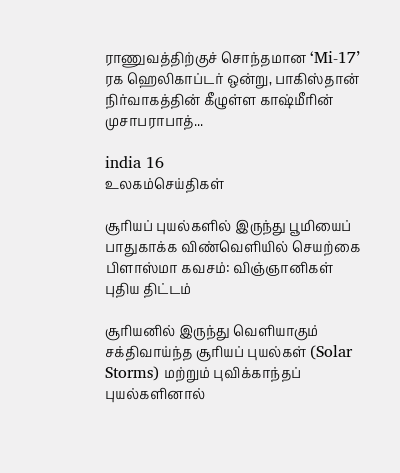ராணுவத்திற்குச் சொந்தமான ‘Mi-17’ ரக ஹெலிகாப்டர் ஒன்று, பாகிஸ்தான் நிர்வாகத்தின் கீழுள்ள காஷ்மீரின் முசாபராபாத்...

india 16
உலகம்செய்திகள்

சூரியப் புயல்களில் இருந்து பூமியைப் பாதுகாக்க விண்வெளியில் செயற்கை பிளாஸ்மா கவசம்: விஞ்ஞானிகள் புதிய திட்டம்

சூரியனில் இருந்து வெளியாகும் சக்திவாய்ந்த சூரியப் புயல்கள் (Solar Storms) மற்றும் புவிக்காந்தப் புயல்களினால்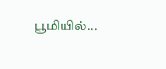பூமியில்...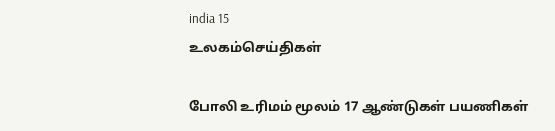india 15
உலகம்செய்திகள்

போலி உரிமம் மூலம் 17 ஆண்டுகள் பயணிகள்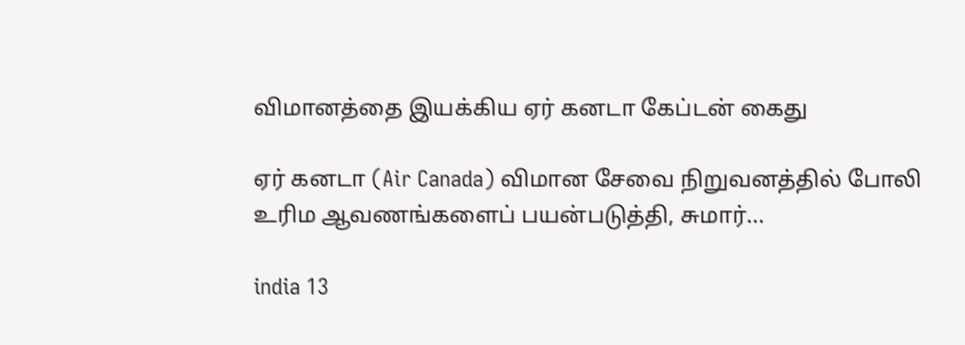விமானத்தை இயக்கிய ஏர் கனடா கேப்டன் கைது

ஏர் கனடா (Air Canada) விமான சேவை நிறுவனத்தில் போலி உரிம ஆவணங்களைப் பயன்படுத்தி, சுமார்...

india 13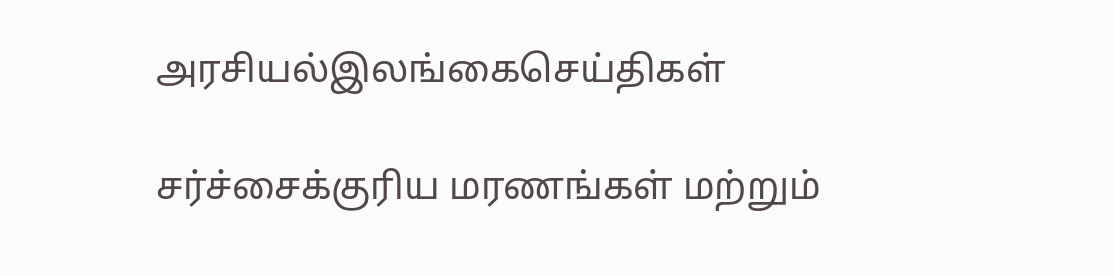அரசியல்இலங்கைசெய்திகள்

சர்ச்சைக்குரிய மரணங்கள் மற்றும்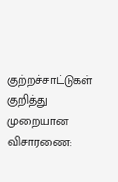குற்றச்சாட்டுகள் குறித்து முறையான விசாரணை: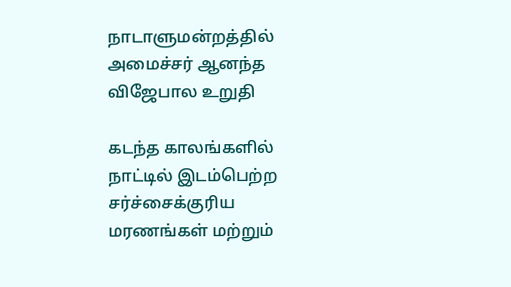நாடாளுமன்றத்தில் அமைச்சர் ஆனந்த விஜேபால உறுதி

கடந்த காலங்களில் நாட்டில் இடம்பெற்ற சர்ச்சைக்குரிய மரணங்கள் மற்றும்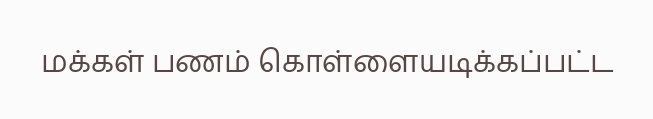மக்கள் பணம் கொள்ளையடிக்கப்பட்ட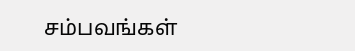சம்பவங்கள்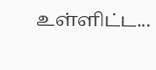உள்ளிட்ட...